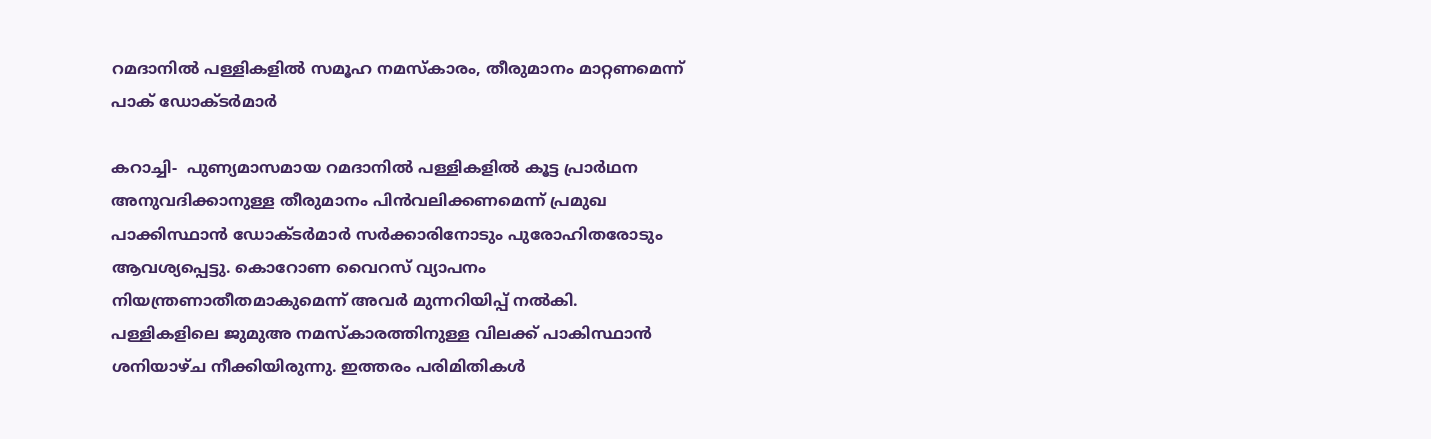റമദാനില്‍ പള്ളികളില്‍ സമൂഹ നമസ്‌കാരം, തീരുമാനം മാറ്റണമെന്ന് പാക് ഡോക്ടര്‍മാര്‍

കറാച്ചി-  പുണ്യമാസമായ റമദാനില്‍ പള്ളികളില്‍ കൂട്ട പ്രാര്‍ഥന അനുവദിക്കാനുള്ള തീരുമാനം പിന്‍വലിക്കണമെന്ന് പ്രമുഖ പാക്കിസ്ഥാന്‍ ഡോക്ടര്‍മാര്‍ സര്‍ക്കാരിനോടും പുരോഹിതരോടും ആവശ്യപ്പെട്ടു. കൊറോണ വൈറസ് വ്യാപനം  നിയന്ത്രണാതീതമാകുമെന്ന് അവര്‍ മുന്നറിയിപ്പ് നല്‍കി.
പള്ളികളിലെ ജുമുഅ നമസ്‌കാരത്തിനുള്ള വിലക്ക് പാകിസ്ഥാന്‍ ശനിയാഴ്ച നീക്കിയിരുന്നു. ഇത്തരം പരിമിതികള്‍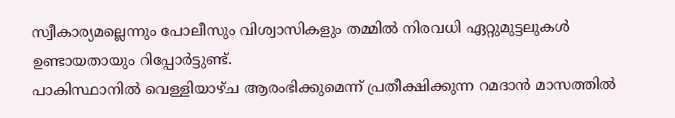സ്വീകാര്യമല്ലെന്നും പോലീസും വിശ്വാസികളും തമ്മില്‍ നിരവധി ഏറ്റുമുട്ടലുകള്‍ ഉണ്ടായതായും റിപ്പോര്‍ട്ടുണ്ട്.
പാകിസ്ഥാനില്‍ വെള്ളിയാഴ്ച ആരംഭിക്കുമെന്ന് പ്രതീക്ഷിക്കുന്ന റമദാന്‍ മാസത്തില്‍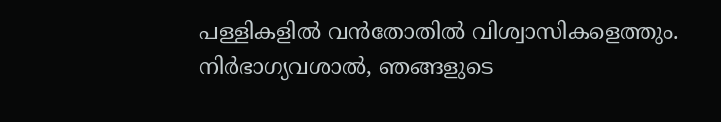പള്ളികളില്‍ വന്‍തോതില്‍ വിശ്വാസികളെത്തും.
നിര്‍ഭാഗ്യവശാല്‍, ഞങ്ങളുടെ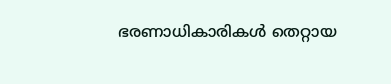ഭരണാധികാരികള്‍ തെറ്റായ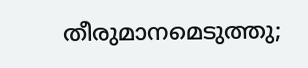തീരുമാനമെടുത്തു;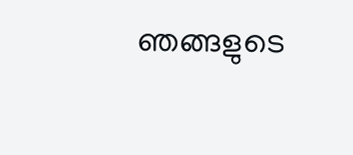ഞങ്ങളുടെ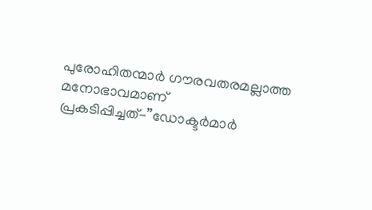പുരോഹിതന്മാര്‍ ഗൗരവതരമല്ലാത്ത മനോഭാവമാണ് പ്രകടിപ്പിച്ചത്-”ഡോക്ടര്‍മാര്‍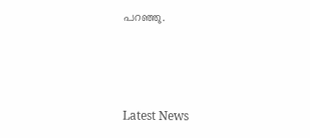പറഞ്ഞു.



Latest News